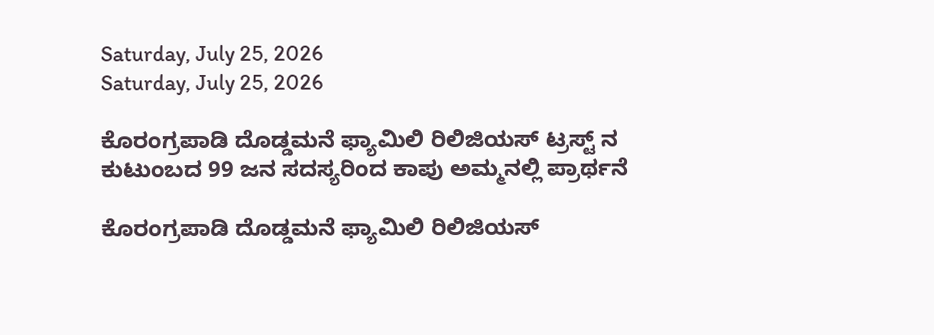Saturday, July 25, 2026
Saturday, July 25, 2026

ಕೊರಂಗ್ರಪಾಡಿ ದೊಡ್ಡಮನೆ ಫ್ಯಾಮಿಲಿ ರಿಲಿಜಿಯಸ್ ಟ್ರಸ್ಟ್ ನ ಕುಟುಂಬದ 99 ಜನ ಸದಸ್ಯರಿಂದ ಕಾಪು ಅಮ್ಮನಲ್ಲಿ ಪ್ರಾರ್ಥನೆ

ಕೊರಂಗ್ರಪಾಡಿ ದೊಡ್ಡಮನೆ ಫ್ಯಾಮಿಲಿ ರಿಲಿಜಿಯಸ್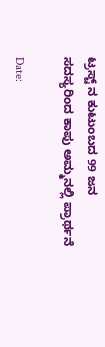ಟ್ರಸ್ಟ್ ನ ಕುಟುಂಬದ 99 ಜನ ಸದಸ್ಯರಿಂದ ಕಾಪು ಅಮ್ಮನಲ್ಲಿ ಪ್ರಾರ್ಥನೆ

Date: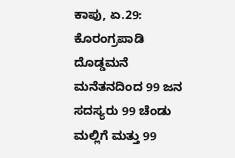ಕಾಪು, ಏ.29: ಕೊರಂಗ್ರಪಾಡಿ ದೊಡ್ಡಮನೆ ಮನೆತನದಿಂದ 99 ಜನ ಸದಸ್ಯರು 99 ಚೆಂಡು ಮಲ್ಲಿಗೆ ಮತ್ತು 99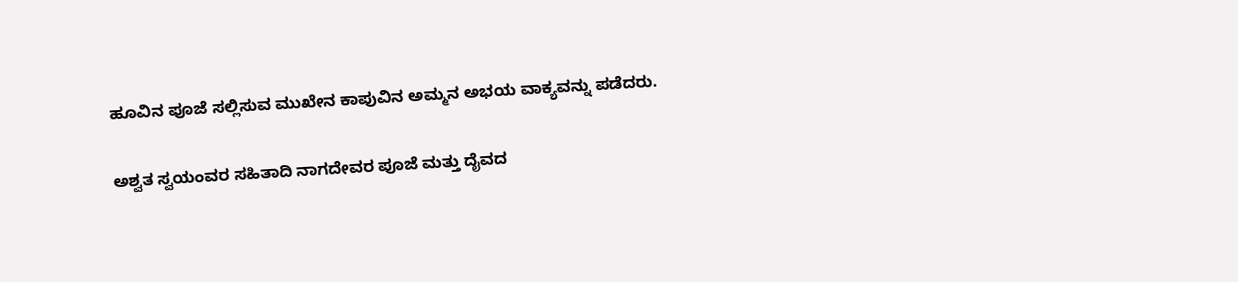ಹೂವಿನ ಪೂಜೆ ಸಲ್ಲಿಸುವ ಮುಖೇನ ಕಾಪುವಿನ ಅಮ್ಮನ ಅಭಯ ವಾಕ್ಯವನ್ನು ಪಡೆದರು.

ಅಶ್ವತ ಸ್ವಯಂವರ ಸಹಿತಾದಿ ನಾಗದೇವರ ಪೂಜೆ ಮತ್ತು ದೈವದ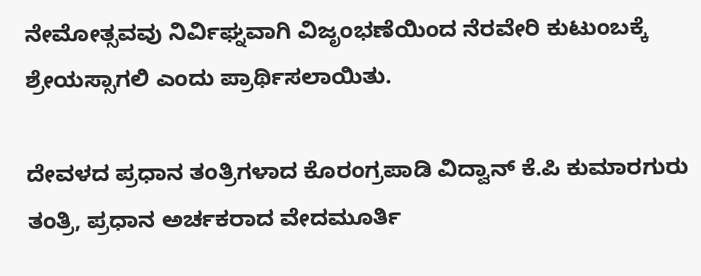ನೇಮೋತ್ಸವವು ನಿರ್ವಿಘ್ನವಾಗಿ ವಿಜೃಂಭಣೆಯಿಂದ ನೆರವೇರಿ ಕುಟುಂಬಕ್ಕೆ ಶ್ರೇಯಸ್ಸಾಗಲಿ ಎಂದು ಪ್ರಾರ್ಥಿಸಲಾಯಿತು.

ದೇವಳದ ಪ್ರಧಾನ ತಂತ್ರಿಗಳಾದ ಕೊರಂಗ್ರಪಾಡಿ ವಿದ್ವಾನ್ ಕೆ.ಪಿ ಕುಮಾರಗುರು ತಂತ್ರಿ, ಪ್ರಧಾನ ಅರ್ಚಕರಾದ ವೇದಮೂರ್ತಿ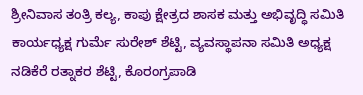ಶ್ರೀನಿವಾಸ ತಂತ್ರಿ ಕಲ್ಯ, ಕಾಪು ಕ್ಷೇತ್ರದ ಶಾಸಕ ಮತ್ತು ಅಭಿವೃದ್ಧಿ ಸಮಿತಿ ಕಾರ್ಯಧ್ಯಕ್ಷ ಗುರ್ಮೆ ಸುರೇಶ್ ಶೆಟ್ಟಿ, ವ್ಯವಸ್ಥಾಪನಾ ಸಮಿತಿ ಅಧ್ಯಕ್ಷ ನಡಿಕೆರೆ ರತ್ನಾಕರ ಶೆಟ್ಟಿ, ಕೊರಂಗ್ರಪಾಡಿ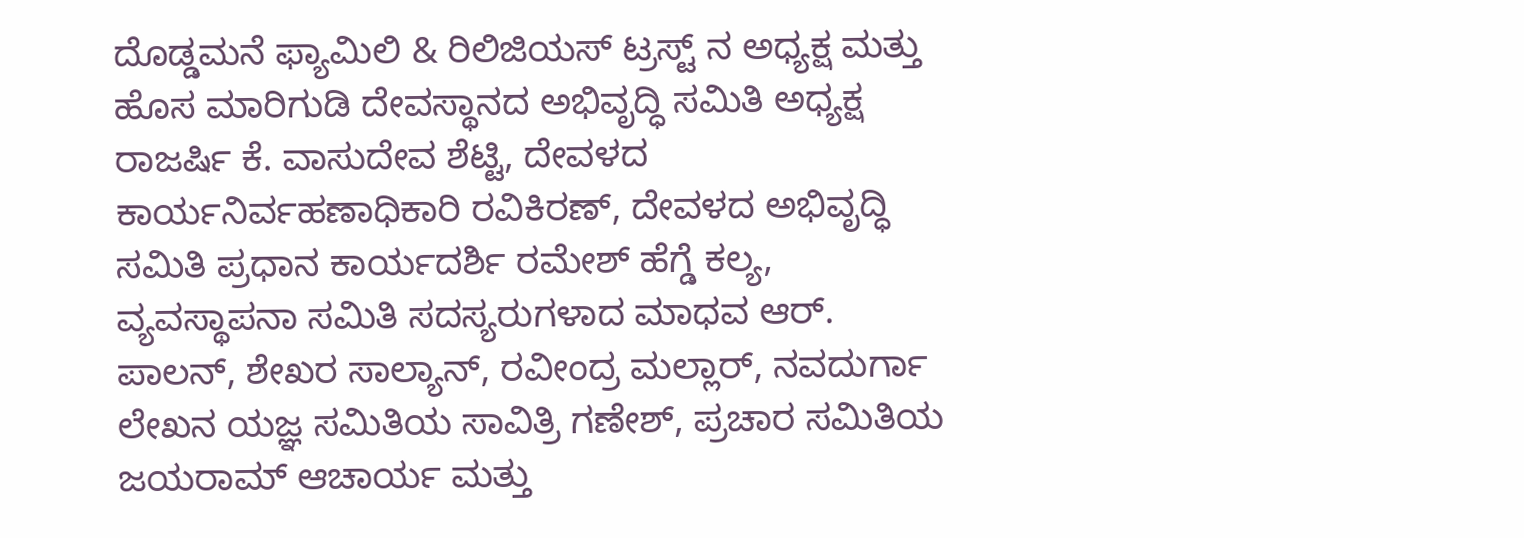ದೊಡ್ಡಮನೆ ಫ್ಯಾಮಿಲಿ & ರಿಲಿಜಿಯಸ್ ಟ್ರಸ್ಟ್ ನ ಅಧ್ಯಕ್ಷ ಮತ್ತು ಹೊಸ ಮಾರಿಗುಡಿ ದೇವಸ್ಥಾನದ ಅಭಿವೃದ್ಧಿ ಸಮಿತಿ ಅಧ್ಯಕ್ಷ ರಾಜರ್ಷಿ ಕೆ. ವಾಸುದೇವ ಶೆಟ್ಟಿ, ದೇವಳದ ಕಾರ್ಯನಿರ್ವಹಣಾಧಿಕಾರಿ ರವಿಕಿರಣ್, ದೇವಳದ ಅಭಿವೃದ್ಧಿ ಸಮಿತಿ ಪ್ರಧಾನ ಕಾರ್ಯದರ್ಶಿ ರಮೇಶ್ ಹೆಗ್ಡೆ ಕಲ್ಯ, ವ್ಯವಸ್ಥಾಪನಾ ಸಮಿತಿ ಸದಸ್ಯರುಗಳಾದ ಮಾಧವ ಆರ್. ಪಾಲನ್, ಶೇಖರ ಸಾಲ್ಯಾನ್, ರವೀಂದ್ರ ಮಲ್ಲಾರ್, ನವದುರ್ಗಾ ಲೇಖನ ಯಜ್ಞ ಸಮಿತಿಯ ಸಾವಿತ್ರಿ ಗಣೇಶ್, ಪ್ರಚಾರ ಸಮಿತಿಯ ಜಯರಾಮ್ ಆಚಾರ್ಯ ಮತ್ತು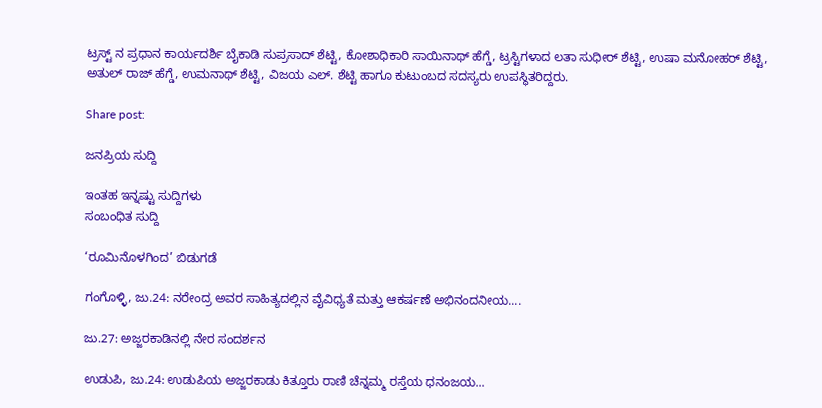ಟ್ರಸ್ಟ್ ನ ಪ್ರಧಾನ ಕಾರ್ಯದರ್ಶಿ ಬೈಕಾಡಿ ಸುಪ್ರಸಾದ್ ಶೆಟ್ಟಿ, ಕೋಶಾಧಿಕಾರಿ ಸಾಯಿನಾಥ್ ಹೆಗ್ಡೆ, ಟ್ರಸ್ಟಿಗಳಾದ ಲತಾ ಸುಧೀರ್ ಶೆಟ್ಟಿ, ಉಷಾ ಮನೋಹರ್ ಶೆಟ್ಟಿ, ಅತುಲ್ ರಾಜ್ ಹೆಗ್ಡೆ, ಉಮನಾಥ್ ಶೆಟ್ಟಿ, ವಿಜಯ ಎಲ್. ಶೆಟ್ಟಿ ಹಾಗೂ ಕುಟುಂಬದ ಸದಸ್ಯರು ಉಪಸ್ಥಿತರಿದ್ದರು.

Share post:

ಜನಪ್ರಿಯ ಸುದ್ದಿ

ಇಂತಹ ಇನ್ನಷ್ಟು ಸುದ್ದಿಗಳು
ಸಂಬಂಧಿತ ಸುದ್ದಿ

‘ರೂಮಿನೊಳಗಿಂದ’ ಬಿಡುಗಡೆ

ಗಂಗೊಳ್ಳಿ, ಜು.24: ನರೇಂದ್ರ ಅವರ ಸಾಹಿತ್ಯದಲ್ಲಿನ ವೈವಿಧ್ಯತೆ ಮತ್ತು ಆಕರ್ಷಣೆ ಅಭಿನಂದನೀಯ....

ಜು.27: ಅಜ್ಜರಕಾಡಿನಲ್ಲಿ ನೇರ ಸಂದರ್ಶನ

ಉಡುಪಿ, ಜು.24: ಉಡುಪಿಯ ಅಜ್ಜರಕಾಡು ಕಿತ್ತೂರು ರಾಣಿ ಚೆನ್ನಮ್ಮ ರಸ್ತೆಯ ಧನಂಜಯ...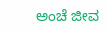ಅಂಚೆ ಜೀವ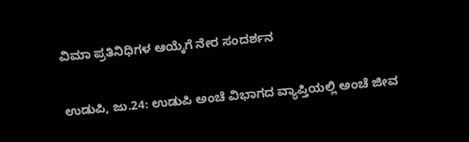ವಿಮಾ ಪ್ರತಿನಿಧಿಗಳ ಆಯ್ಕೆಗೆ ನೇರ ಸಂದರ್ಶನ

ಉಡುಪಿ, ಜು.24: ಉಡುಪಿ ಅಂಚೆ ವಿಭಾಗದ ವ್ಯಾಪ್ತಿಯಲ್ಲಿ ಅಂಚೆ ಜೀವ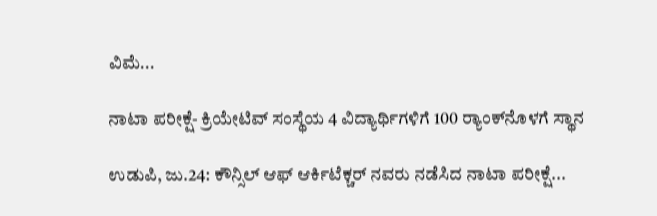ವಿಮೆ...

ನಾಟಾ ಪರೀಕ್ಷೆ- ಕ್ರಿಯೇಟಿವ್ ಸಂಸ್ಥೆಯ 4 ವಿದ್ಯಾರ್ಥಿಗಳಿಗೆ 100 ರ‍್ಯಾಂಕ್‌ನೊಳಗೆ ಸ್ಥಾನ

ಉಡುಪಿ, ಜು.24: ಕೌನ್ಸಿಲ್ ಆಫ್ ಆರ್ಕಿಟೆಕ್ಚರ್ ನವರು ನಡೆಸಿದ ನಾಟಾ ಪರೀಕ್ಷೆ...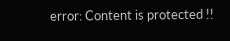error: Content is protected !!